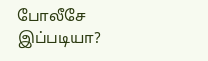போலீசே இப்படியா?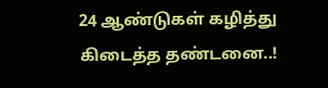24 ஆண்டுகள் கழித்து கிடைத்த தண்டனை..!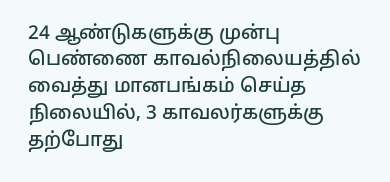24 ஆண்டுகளுக்கு முன்பு பெண்ணை காவல்நிலையத்தில் வைத்து மானபங்கம் செய்த நிலையில், 3 காவலர்களுக்கு தற்போது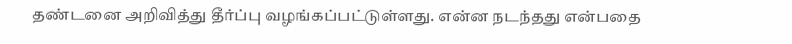தண்டனை அறிவித்து தீர்ப்பு வழங்கப்பட்டுள்ளது. என்ன நடந்தது என்பதை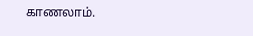காணலாம்.